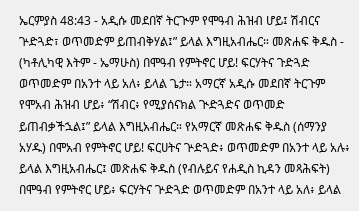ኤርምያስ 48:43 - አዲሱ መደበኛ ትርጒም የሞዓብ ሕዝብ ሆይ፤ ሽብርና ጕድጓድ፣ ወጥመድም ይጠብቅሃል፤” ይላል እግዚአብሔር። መጽሐፍ ቅዱስ - (ካቶሊካዊ እትም - ኤማሁስ) በሞዓብ የምትኖር ሆይ! ፍርሃትና ጉድጓድ ወጥመድም በአንተ ላይ አለ፥ ይላል ጌታ። አማርኛ አዲሱ መደበኛ ትርጉም የሞአብ ሕዝብ ሆይ፥ “ሽብር፥ የሚያሰናክል ጒድጓድና ወጥመድ ይጠብቃችኋል፤” ይላል እግዚአብሔር። የአማርኛ መጽሐፍ ቅዱስ (ሰማንያ አሃዱ) በሞአብ የምትኖር ሆይ! ፍርሀትና ጕድጓድ፥ ወጥመድም በአንተ ላይ አሉ፥ ይላል እግዚአብሔር፤ መጽሐፍ ቅዱስ (የብሉይና የሐዲስ ኪዳን መጻሕፍት) በሞዓብ የምትኖር ሆይ፥ ፍርሃትና ጕድጓድ ወጥመድም በአንተ ላይ አለ፥ ይላል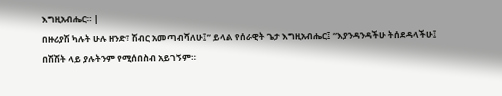እግዚአብሔር። |
በዙሪያሽ ካሉት ሁሉ ዘንድ፣ ሽብር አመጣብሻለሁ፤” ይላል የሰራዊት ጌታ እግዚአብሔር፤ “እያንዳንዳችሁ ትሰደዳላችሁ፤ በሽሽት ላይ ያሉትንም የሚሰበስብ አይገኝም።